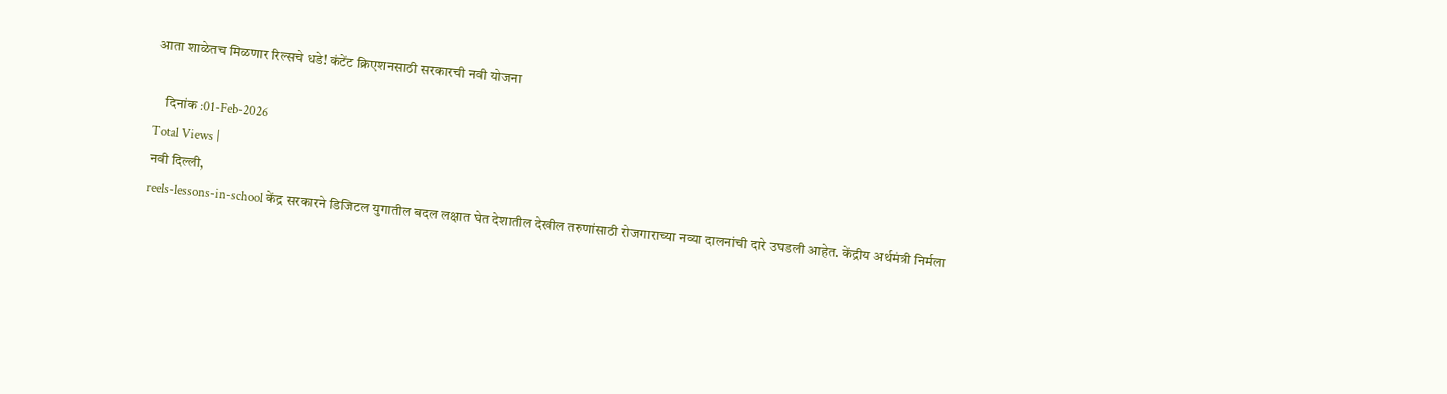आता शाळेतच मिळणार रिल्सचे धडे! कंटेंट क्रिएशनसाठी सरकारची नवी योजना

    दिनांक :01-Feb-2026
Total Views |
नवी दिल्ली,
reels-lessons-in-school केंद्र सरकारने डिजिटल युगातील बदल लक्षात घेत देशातील देखील तरुणांसाठी रोजगाराच्या नव्या दालनांची दारे उघडली आहेत. केंद्रीय अर्थमंत्री निर्मला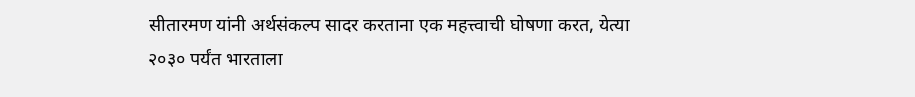सीतारमण यांनी अर्थसंकल्प सादर करताना एक महत्त्वाची घोषणा करत, येत्या २०३० पर्यंत भारताला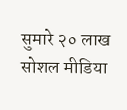सुमारे २० लाख सोशल मीडिया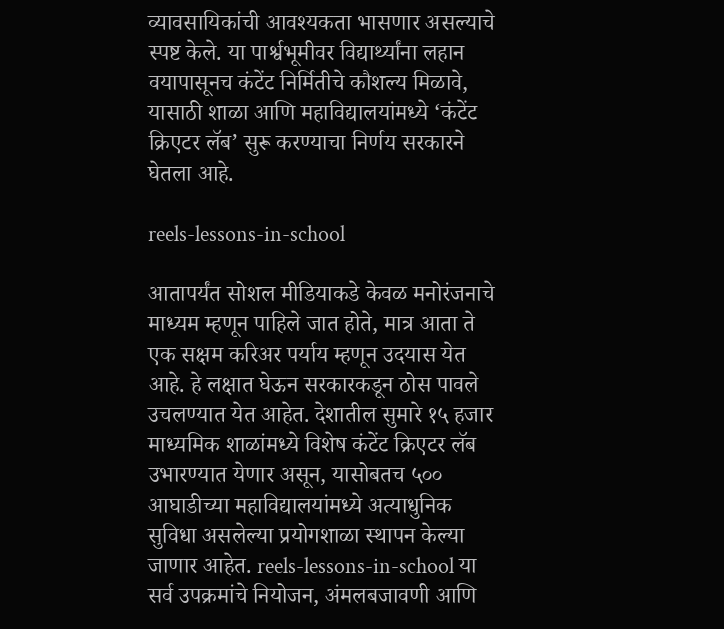व्यावसायिकांची आवश्यकता भासणार असल्याचे स्पष्ट केले. या पार्श्वभूमीवर विद्यार्थ्यांना लहान वयापासूनच कंटेंट निर्मितीचे कौशल्य मिळावे, यासाठी शाळा आणि महाविद्यालयांमध्ये ‘कंटेंट क्रिएटर लॅब’ सुरू करण्याचा निर्णय सरकारने घेतला आहे.

reels-lessons-in-school

आतापर्यंत सोशल मीडियाकडे केवळ मनोरंजनाचे माध्यम म्हणून पाहिले जात होते, मात्र आता ते एक सक्षम करिअर पर्याय म्हणून उदयास येत आहे. हे लक्षात घेऊन सरकारकडून ठोस पावले उचलण्यात येत आहेत. देशातील सुमारे १५ हजार माध्यमिक शाळांमध्ये विशेष कंटेंट क्रिएटर लॅब उभारण्यात येणार असून, यासोबतच ५०० आघाडीच्या महाविद्यालयांमध्ये अत्याधुनिक सुविधा असलेल्या प्रयोगशाळा स्थापन केल्या जाणार आहेत. reels-lessons-in-school या सर्व उपक्रमांचे नियोजन, अंमलबजावणी आणि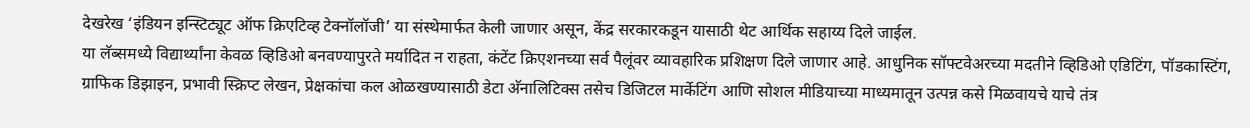देखरेख ‘इंडियन इन्स्टिट्यूट ऑफ क्रिएटिव्ह टेक्नॉलॉजी’ या संस्थेमार्फत केली जाणार असून, केंद्र सरकारकडून यासाठी थेट आर्थिक सहाय्य दिले जाईल.
या लॅब्समध्ये विद्यार्थ्यांना केवळ व्हिडिओ बनवण्यापुरते मर्यादित न राहता, कंटेंट क्रिएशनच्या सर्व पैलूंवर व्यावहारिक प्रशिक्षण दिले जाणार आहे. आधुनिक सॉफ्टवेअरच्या मदतीने व्हिडिओ एडिटिंग, पॉडकास्टिंग, ग्राफिक डिझाइन, प्रभावी स्क्रिप्ट लेखन, प्रेक्षकांचा कल ओळखण्यासाठी डेटा अ‍ॅनालिटिक्स तसेच डिजिटल मार्केटिंग आणि सोशल मीडियाच्या माध्यमातून उत्पन्न कसे मिळवायचे याचे तंत्र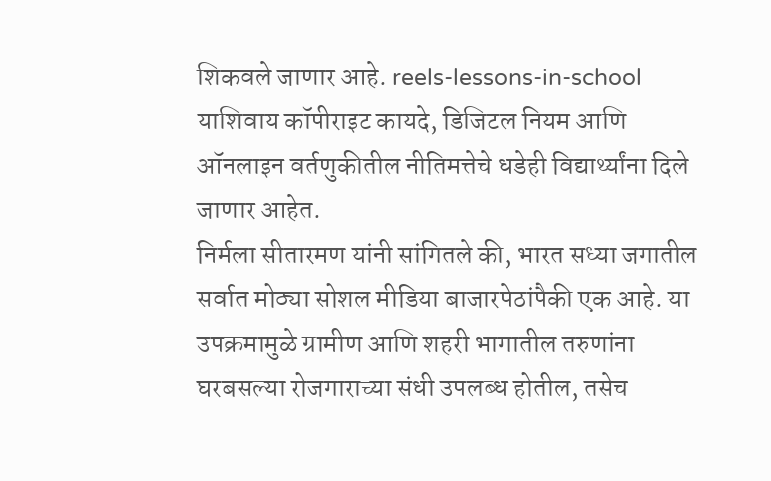शिकवले जाणार आहे. reels-lessons-in-school याशिवाय कॉपीराइट कायदे, डिजिटल नियम आणि ऑनलाइन वर्तणुकीतील नीतिमत्तेचे धडेही विद्यार्थ्यांना दिले जाणार आहेत.
निर्मला सीतारमण यांनी सांगितले की, भारत सध्या जगातील सर्वात मोठ्या सोशल मीडिया बाजारपेठांपैकी एक आहे. या उपक्रमामुळे ग्रामीण आणि शहरी भागातील तरुणांना घरबसल्या रोजगाराच्या संधी उपलब्ध होतील, तसेच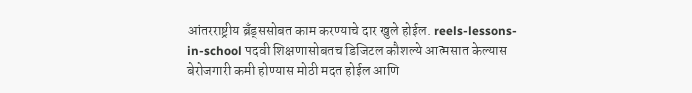आंतरराष्ट्रीय ब्रँड्ससोबत काम करण्याचे दार खुले होईल. reels-lessons-in-school पदवी शिक्षणासोबतच डिजिटल कौशल्ये आत्मसात केल्यास बेरोजगारी कमी होण्यास मोठी मदत होईल आणि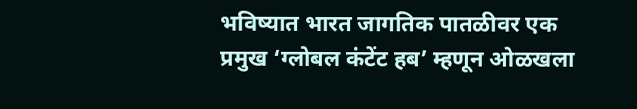भविष्यात भारत जागतिक पातळीवर एक प्रमुख ‘ग्लोबल कंटेंट हब’ म्हणून ओळखला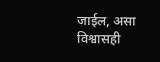जाईल, असा विश्वासही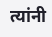त्यांनी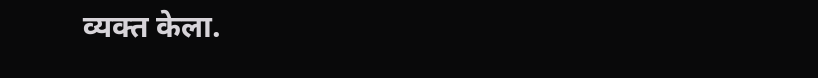व्यक्त केला.